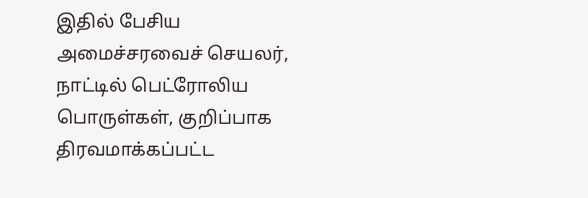இதில் பேசிய அமைச்சரவைச் செயலர், நாட்டில் பெட்ரோலிய பொருள்கள், குறிப்பாக திரவமாக்கப்பட்ட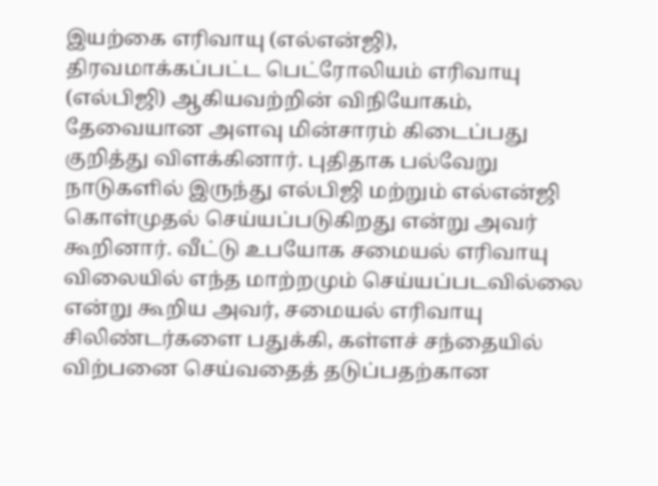இயற்கை எரிவாயு (எல்என்ஜி), திரவமாக்கப்பட்ட பெட்ரோலியம் எரிவாயு (எல்பிஜி) ஆகியவற்றின் விநியோகம், தேவையான அளவு மின்சாரம் கிடைப்பது குறித்து விளக்கினார். புதிதாக பல்வேறு நாடுகளில் இருந்து எல்பிஜி மற்றும் எல்என்ஜி கொள்முதல் செய்யப்படுகிறது என்று அவர் கூறினார். வீட்டு உபயோக சமையல் எரிவாயு விலையில் எந்த மாற்றமும் செய்யப்படவில்லை என்று கூறிய அவர், சமையல் எரிவாயு சிலிண்டர்களை பதுக்கி, கள்ளச் சந்தையில் விற்பனை செய்வதைத் தடுப்பதற்கான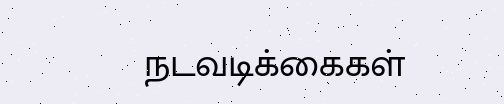நடவடிக்கைகள்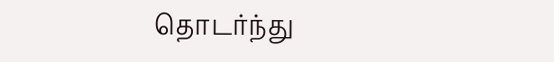தொடர்ந்து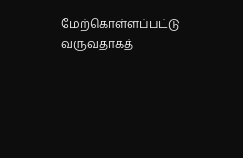மேற்கொள்ளப்பட்டு வருவதாகத்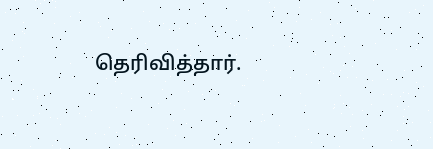தெரிவித்தார்.